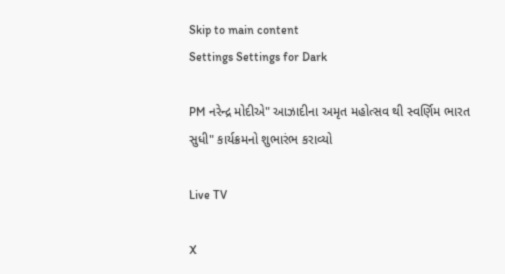Skip to main content
Settings Settings for Dark

PM નરેન્દ્ર મોદીએ" આઝાદીના અમૃત મહોત્સવ થી સ્વર્ણિમ ભારત સુધી" કાર્યક્રમનો શુભારંભ કરાવ્યો

Live TV

X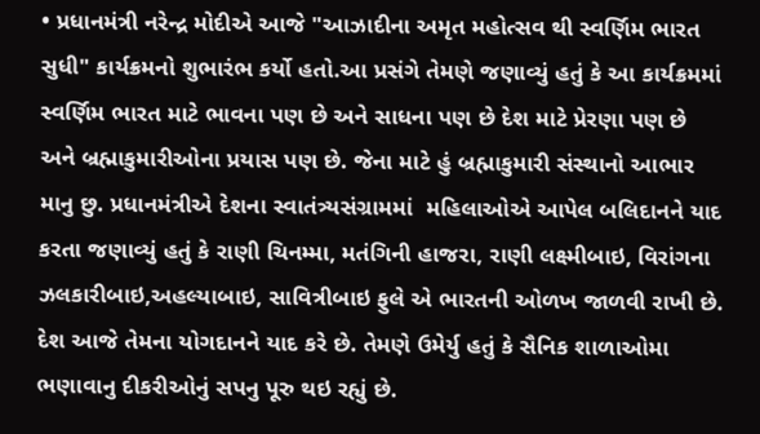• પ્રધાનમંત્રી નરેન્દ્ર મોદીએ આજે "આઝાદીના અમૃત મહોત્સવ થી સ્વર્ણિમ ભારત સુધી" કાર્યક્રમનો શુભારંભ કર્યો હતો.આ પ્રસંગે તેમણે જણાવ્યું હતું કે આ કાર્યક્રમમાં સ્વર્ણિમ ભારત માટે ભાવના પણ છે અને સાધના પણ છે દેશ માટે પ્રેરણા પણ છે અને બ્રહ્માકુમારીઓના પ્રયાસ પણ છે. જેના માટે હું બ્રહ્માકુમારી સંસ્થાનો આભાર માનુ છુ. પ્રધાનમંત્રીએ દેશના સ્વાતંત્ર્યસંગ્રામમાં  મહિલાઓએ આપેલ બલિદાનને યાદ કરતા જણાવ્યું હતું કે રાણી ચિનમ્મા, મતંગિની હાજરા, રાણી લક્ષ્મીબાઇ, વિરાંગના ઝલકારીબાઇ,અહલ્યાબાઇ, સાવિત્રીબાઇ ફુલે એ ભારતની ઓળખ જાળવી રાખી છે. દેશ આજે તેમના યોગદાનને યાદ કરે છે. તેમણે ઉમેર્યુ હતું કે સૈનિક શાળાઓમા ભણાવાનુ દીકરીઓનું સપનુ પૂરુ થઇ રહ્યું છે.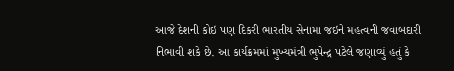આજે દેશની કોઇ પણ દિકરી ભારતીય સેનામા જઇને મહત્વની જવાબદારી નિભાવી શકે છે. આ કાર્યક્રમમાં મુખ્યમંત્રી ભુપેન્દ્ર પટેલે જણાવ્યું હતું કે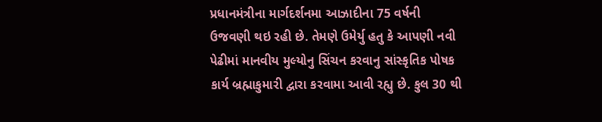પ્રધાનમંત્રીના માર્ગદર્શનમા આઝાદીના 75 વર્ષની  ઉજવણી થઇ રહી છે. તેમણે ઉમેર્યુ હતુ કે આપણી નવી પેઢીમાં માનવીય મુલ્યોનુ સિંચન કરવાનુ સાંસ્કૃતિક પોષક કાર્ય બ્રહ્માકુમારી દ્વારા કરવામા આવી રહ્યુ છે. કુલ 30 થી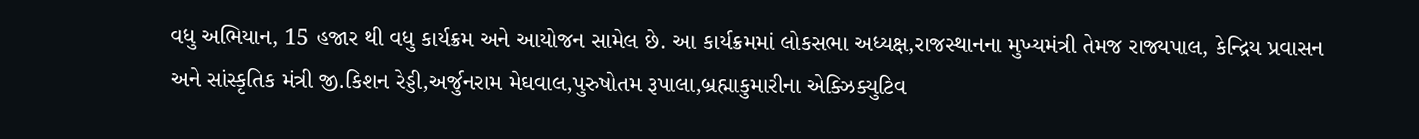વધુ અભિયાન, 15 હજાર થી વધુ કાર્યક્રમ અને આયોજન સામેલ છે. આ કાર્યક્રમમાં લોકસભા અધ્યક્ષ,રાજસ્થાનના મુખ્યમંત્રી તેમજ રાજ્યપાલ, કેન્દ્રિય પ્રવાસન અને સાંસ્કૃતિક મંત્રી જી.કિશન રેડ્ડી,અર્જુનરામ મેઘવાલ,પુરુષોતમ રૂપાલા,બ્રહ્માકુમારીના એક્ઝિક્યુટિવ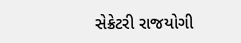સેક્રેટરી રાજયોગી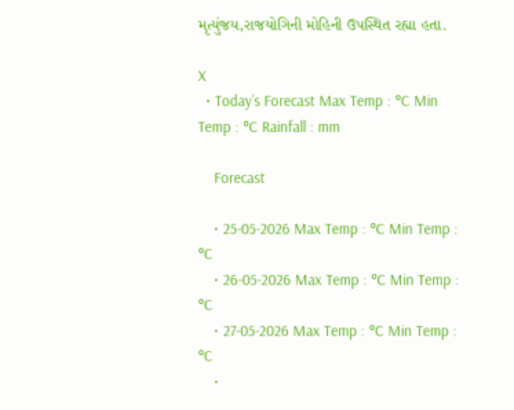મૃત્યુંજય,રાજયોગિની મોહિની ઉપસ્થિત રહ્યા હતા.

X
  • Today’s Forecast Max Temp : °C Min Temp : °C Rainfall : mm

    Forecast

    • 25-05-2026 Max Temp : °C Min Temp : °C
    • 26-05-2026 Max Temp : °C Min Temp : °C
    • 27-05-2026 Max Temp : °C Min Temp : °C
    •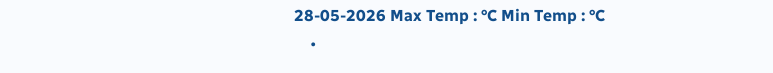28-05-2026 Max Temp : °C Min Temp : °C
    •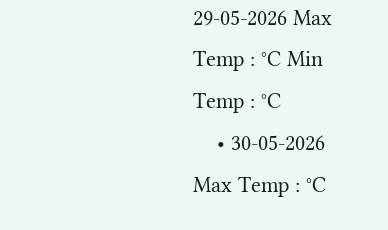29-05-2026 Max Temp : °C Min Temp : °C
    • 30-05-2026 Max Temp : °C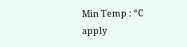Min Temp : °C
apply